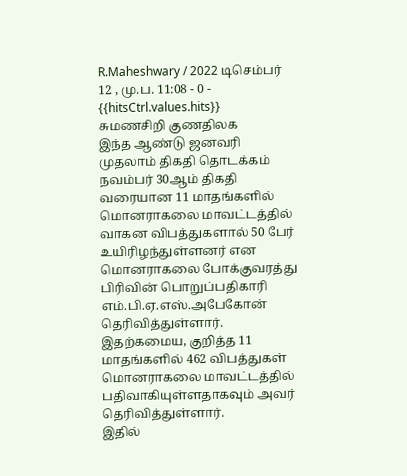R.Maheshwary / 2022 டிசெம்பர் 12 , மு.ப. 11:08 - 0 - {{hitsCtrl.values.hits}}
சுமணசிறி குணதிலக
இந்த ஆண்டு ஜனவரி முதலாம் திகதி தொடக்கம் நவம்பர் 30ஆம் திகதி வரையான 11 மாதங்களில் மொனராகலை மாவட்டத்தில் வாகன விபத்துகளால் 50 பேர் உயிரிழந்துள்ளனர் என மொனராகலை போக்குவரத்து பிரிவின் பொறுப்பதிகாரி எம்.பி.ஏ.எஸ்.அபேகோன் தெரிவித்துள்ளார்.
இதற்கமைய, குறித்த 11 மாதங்களில் 462 விபத்துகள் மொனராகலை மாவட்டத்தில் பதிவாகியுள்ளதாகவும் அவர் தெரிவித்துள்ளார்.
இதில்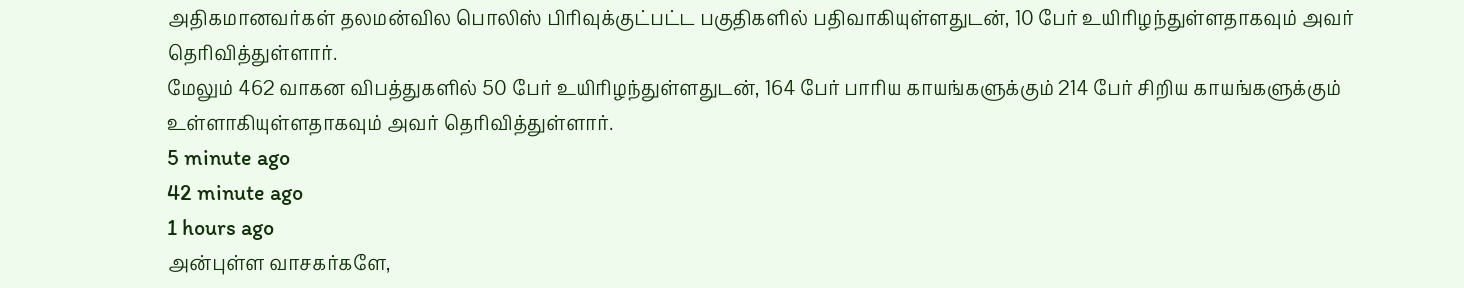அதிகமானவர்கள் தலமன்வில பொலிஸ் பிரிவுக்குட்பட்ட பகுதிகளில் பதிவாகியுள்ளதுடன், 10 பேர் உயிரிழந்துள்ளதாகவும் அவர் தெரிவித்துள்ளார்.
மேலும் 462 வாகன விபத்துகளில் 50 பேர் உயிரிழந்துள்ளதுடன், 164 பேர் பாரிய காயங்களுக்கும் 214 பேர் சிறிய காயங்களுக்கும் உள்ளாகியுள்ளதாகவும் அவர் தெரிவித்துள்ளார்.
5 minute ago
42 minute ago
1 hours ago
அன்புள்ள வாசகர்களே,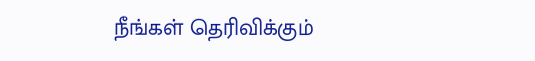நீங்கள் தெரிவிக்கும்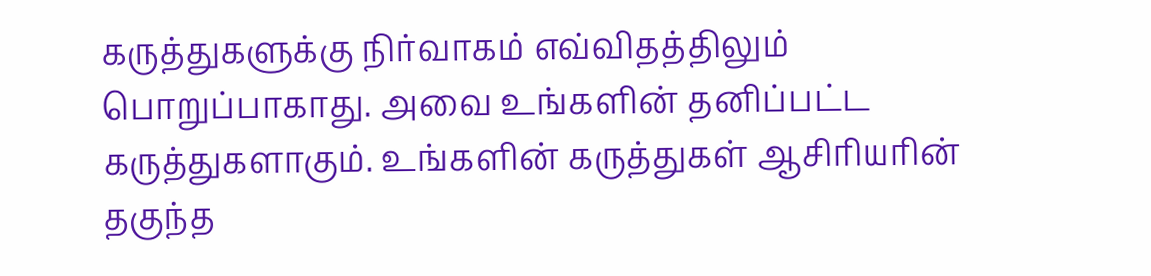கருத்துகளுக்கு நிர்வாகம் எவ்விதத்திலும் பொறுப்பாகாது. அவை உங்களின் தனிப்பட்ட கருத்துகளாகும். உங்களின் கருத்துகள் ஆசிரியரின் தகுந்த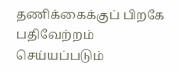தணிக்கைக்குப் பிறகே பதிவேற்றம் செய்யப்படும்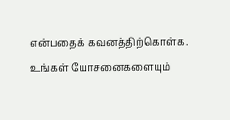என்பதைக் கவனத்திற்கொள்க. உங்கள் யோசனைகளையும்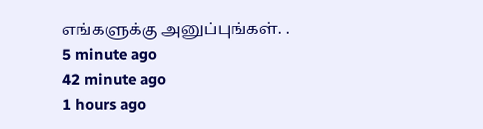எங்களுக்கு அனுப்புங்கள். .
5 minute ago
42 minute ago
1 hours ago